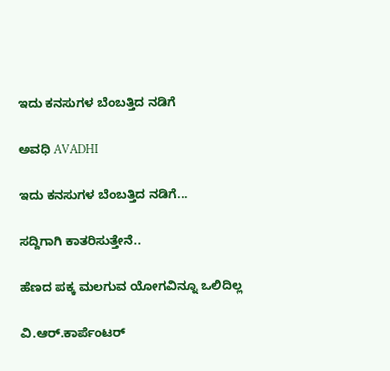ಇದು ಕನಸುಗಳ ಬೆಂಬತ್ತಿದ ನಡಿಗೆ‍

ಅವಧಿ AVADHI

ಇದು ಕನಸುಗಳ ಬೆಂಬತ್ತಿದ ನಡಿಗೆ...

ಸದ್ದಿಗಾಗಿ ಕಾತರಿಸುತ್ತೇನೆ..

ಹೆಣದ ಪಕ್ಕ ಮಲಗುವ ಯೋಗವಿನ್ನೂ ಒಲಿದಿಲ್ಲ

ವಿ.ಆರ್.ಕಾರ್ಪೆಂಟರ್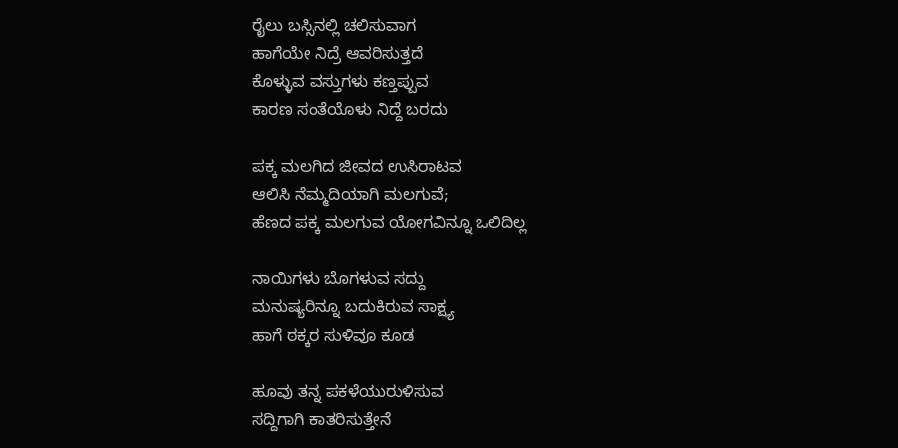ರೈಲು ಬಸ್ಸಿನಲ್ಲಿ ಚಲಿಸುವಾಗ
ಹಾಗೆಯೇ ನಿದ್ರೆ ಆವರಿಸುತ್ತದೆ
ಕೊಳ್ಳುವ ವಸ್ತುಗಳು ಕಣ್ತಪ್ಪುವ
ಕಾರಣ ಸಂತೆಯೊಳು ನಿದ್ದೆ ಬರದು

ಪಕ್ಕ ಮಲಗಿದ ಜೀವದ ಉಸಿರಾಟವ
ಆಲಿಸಿ ನೆಮ್ಮದಿಯಾಗಿ ಮಲಗುವೆ;
ಹೆಣದ ಪಕ್ಕ ಮಲಗುವ ಯೋಗವಿನ್ನೂ ಒಲಿದಿಲ್ಲ

ನಾಯಿಗಳು ಬೊಗಳುವ ಸದ್ದು
ಮನುಷ್ಯರಿನ್ನೂ ಬದುಕಿರುವ ಸಾಕ್ಷ್ಯ
ಹಾಗೆ ಠಕ್ಕರ ಸುಳಿವೂ ಕೂಡ

ಹೂವು ತನ್ನ ಪಕಳೆಯುರುಳಿಸುವ
ಸದ್ದಿಗಾಗಿ ಕಾತರಿಸುತ್ತೇನೆ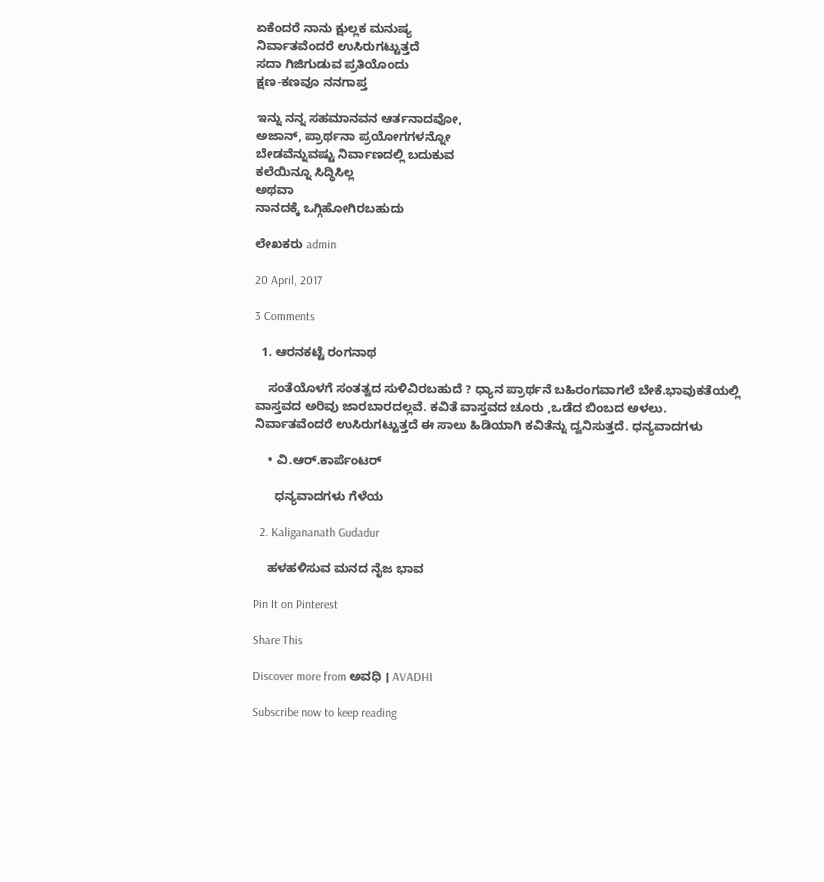ಏಕೆಂದರೆ ನಾನು ಕ್ಷುಲ್ಲಕ ಮನುಷ್ಯ
ನಿರ್ವಾತವೆಂದರೆ ಉಸಿರುಗಟ್ಟುತ್ತದೆ
ಸದಾ ಗಿಜಿಗುಡುವ ಪ್ರತಿಯೊಂದು
ಕ್ಷಣ-ಕಣವೂ ನನಗಾಪ್ತ

ಇನ್ನು ನನ್ನ ಸಹಮಾನವನ ಆರ್ತನಾದವೋ,
ಅಜಾನ್, ಪ್ರಾರ್ಥನಾ ಪ್ರಯೋಗಗಳನ್ನೋ
ಬೇಡವೆನ್ನುವಷ್ಟು ನಿರ್ವಾಣದಲ್ಲಿ ಬದುಕುವ
ಕಲೆಯಿನ್ನೂ ಸಿದ್ಧಿಸಿಲ್ಲ
ಅಥವಾ
ನಾನದಕ್ಕೆ ಒಗ್ಗಿಹೋಗಿರಬಹುದು

ಲೇಖಕರು admin

20 April, 2017

3 Comments

  1. ಆರನಕಟ್ಟೆ ರಂಗನಾಥ

    ಸಂತೆಯೊಳಗೆ ಸಂತತ್ವದ ಸುಳಿವಿರಬಹುದೆ ? ಧ್ಯಾನ ಪ್ರಾರ್ಥನೆ ಬಹಿರಂಗವಾಗಲೆ ಬೇಕೆ.ಭಾವುಕತೆಯಲ್ಲಿ ವಾಸ್ತವದ ಅರಿವು ಜಾರಬಾರದಲ್ಲವೆ. ಕವಿತೆ ವಾಸ್ತವದ ಚೂರು ,ಒಡೆದ ಬಿಂಬದ ಅಳಲು. ನಿರ್ವಾತವೆಂದರೆ ಉಸಿರುಗಟ್ಟುತ್ತದೆ ಈ ಸಾಲು ಹಿಡಿಯಾಗಿ ಕವಿತೆನ್ನು ದ್ವನಿಸುತ್ತದೆ. ಧನ್ಯವಾದಗಳು

    • ವಿ.ಆರ್.ಕಾರ್ಪೆಂಟರ್

      ಧನ್ಯವಾದಗಳು ಗೆಳೆಯ

  2. Kaligananath Gudadur

    ಹಳಹಳಿಸುವ ಮನದ ನೈಜ ಭಾವ

Pin It on Pinterest

Share This

Discover more from ಅವಧಿ । AVADHI

Subscribe now to keep reading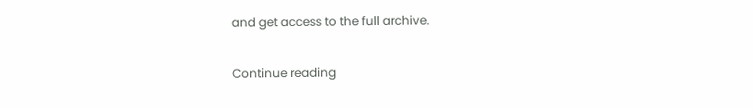and get access to the full archive.

Continue reading